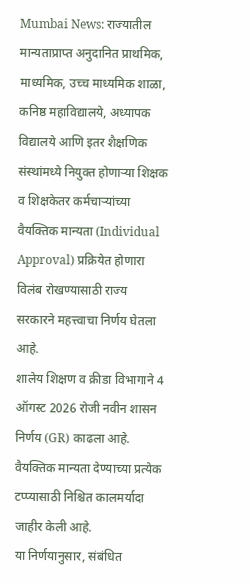Mumbai News: राज्यातील मान्यताप्राप्त अनुदानित प्राथमिक, माध्यमिक, उच्च माध्यमिक शाळा, कनिष्ठ महाविद्यालये, अध्यापक विद्यालये आणि इतर शैक्षणिक संस्थांमध्ये नियुक्त होणाऱ्या शिक्षक व शिक्षकेतर कर्मचाऱ्यांच्या वैयक्तिक मान्यता (Individual Approval) प्रक्रियेत होणारा विलंब रोखण्यासाठी राज्य सरकारने महत्त्वाचा निर्णय घेतला आहे.
शालेय शिक्षण व क्रीडा विभागाने 4 ऑगस्ट 2026 रोजी नवीन शासन निर्णय (GR) काढला आहे. वैयक्तिक मान्यता देण्याच्या प्रत्येक टप्प्यासाठी निश्चित कालमर्यादा जाहीर केली आहे.
या निर्णयानुसार, संबंधित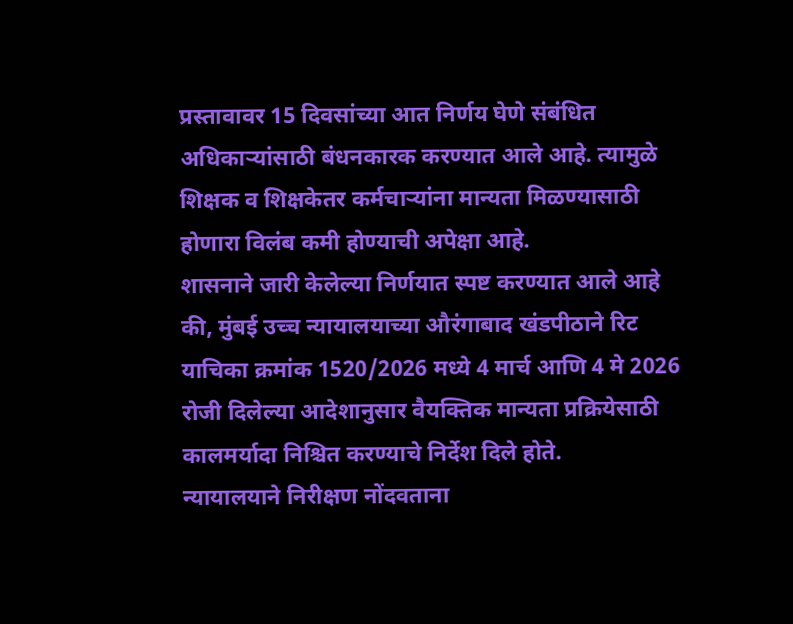प्रस्तावावर 15 दिवसांच्या आत निर्णय घेणे संबंधित अधिकाऱ्यांसाठी बंधनकारक करण्यात आले आहे. त्यामुळे शिक्षक व शिक्षकेतर कर्मचाऱ्यांना मान्यता मिळण्यासाठी होणारा विलंब कमी होण्याची अपेक्षा आहे.
शासनाने जारी केलेल्या निर्णयात स्पष्ट करण्यात आले आहे की, मुंबई उच्च न्यायालयाच्या औरंगाबाद खंडपीठाने रिट याचिका क्रमांक 1520/2026 मध्ये 4 मार्च आणि 4 मे 2026 रोजी दिलेल्या आदेशानुसार वैयक्तिक मान्यता प्रक्रियेसाठी कालमर्यादा निश्चित करण्याचे निर्देश दिले होते.
न्यायालयाने निरीक्षण नोंदवताना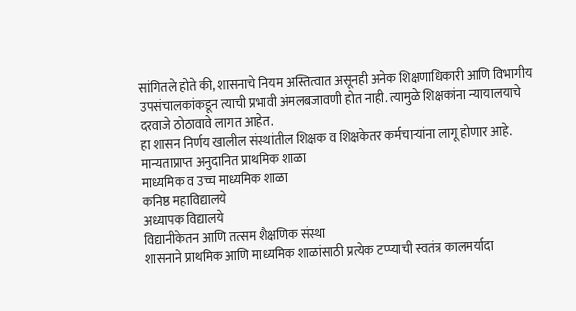सांगितले होते की, शासनाचे नियम अस्तित्वात असूनही अनेक शिक्षणाधिकारी आणि विभागीय उपसंचालकांकडून त्याची प्रभावी अंमलबजावणी होत नाही. त्यामुळे शिक्षकांना न्यायालयाचे दरवाजे ठोठावावे लागत आहेत.
हा शासन निर्णय खालील संस्थांतील शिक्षक व शिक्षकेतर कर्मचाऱ्यांना लागू होणार आहे.
मान्यताप्राप्त अनुदानित प्राथमिक शाळा
माध्यमिक व उच्च माध्यमिक शाळा
कनिष्ठ महाविद्यालये
अध्यापक विद्यालये
विद्यानीकेतन आणि तत्सम शैक्षणिक संस्था
शासनाने प्राथमिक आणि माध्यमिक शाळांसाठी प्रत्येक टप्प्याची स्वतंत्र कालमर्यादा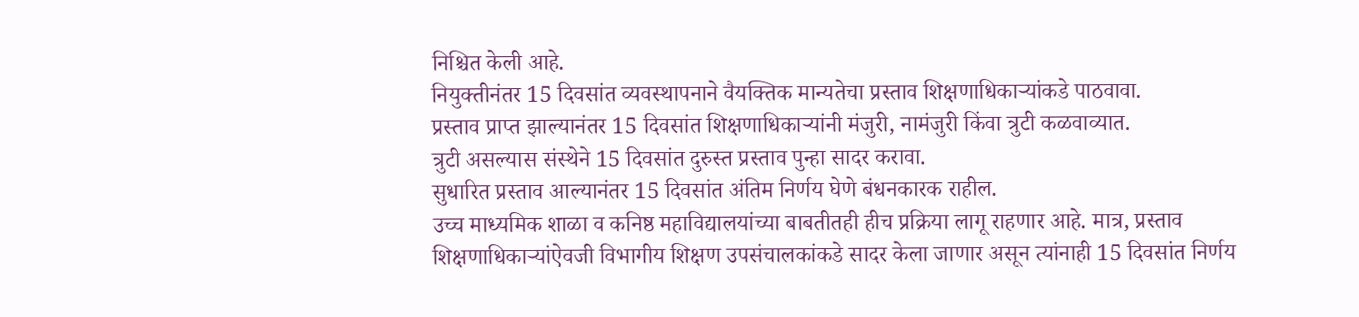निश्चित केली आहे.
नियुक्तीनंतर 15 दिवसांत व्यवस्थापनाने वैयक्तिक मान्यतेचा प्रस्ताव शिक्षणाधिकाऱ्यांकडे पाठवावा.
प्रस्ताव प्राप्त झाल्यानंतर 15 दिवसांत शिक्षणाधिकाऱ्यांनी मंजुरी, नामंजुरी किंवा त्रुटी कळवाव्यात.
त्रुटी असल्यास संस्थेने 15 दिवसांत दुरुस्त प्रस्ताव पुन्हा सादर करावा.
सुधारित प्रस्ताव आल्यानंतर 15 दिवसांत अंतिम निर्णय घेणे बंधनकारक राहील.
उच्च माध्यमिक शाळा व कनिष्ठ महाविद्यालयांच्या बाबतीतही हीच प्रक्रिया लागू राहणार आहे. मात्र, प्रस्ताव शिक्षणाधिकाऱ्यांऐवजी विभागीय शिक्षण उपसंचालकांकडे सादर केला जाणार असून त्यांनाही 15 दिवसांत निर्णय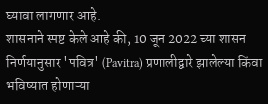घ्यावा लागणार आहे.
शासनाने स्पष्ट केले आहे की, 10 जून 2022 च्या शासन निर्णयानुसार 'पवित्र' (Pavitra) प्रणालीद्वारे झालेल्या किंवा भविष्यात होणाऱ्या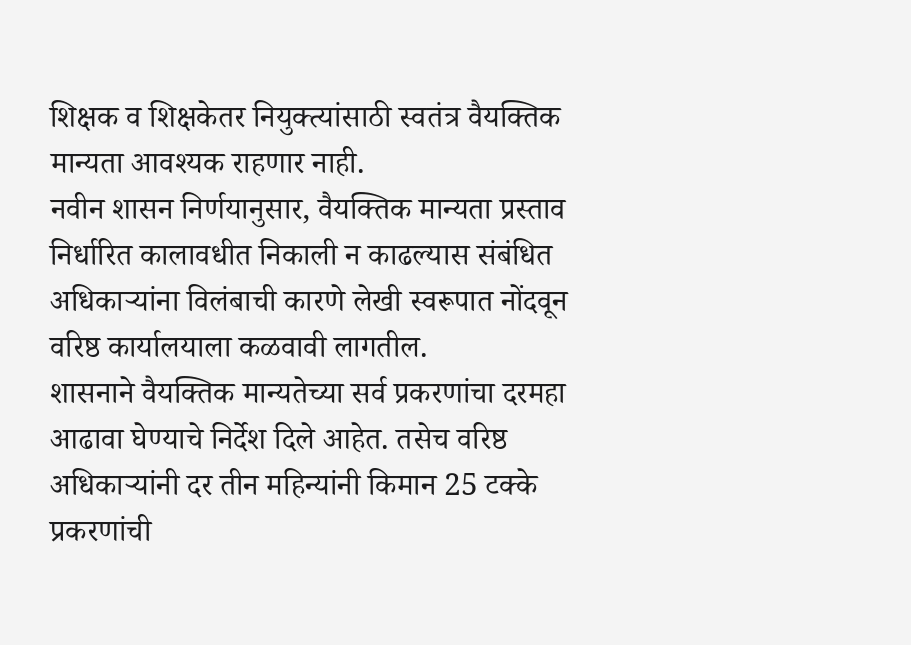शिक्षक व शिक्षकेतर नियुक्त्यांसाठी स्वतंत्र वैयक्तिक मान्यता आवश्यक राहणार नाही.
नवीन शासन निर्णयानुसार, वैयक्तिक मान्यता प्रस्ताव निर्धारित कालावधीत निकाली न काढल्यास संबंधित अधिकाऱ्यांना विलंबाची कारणे लेखी स्वरूपात नोंदवून वरिष्ठ कार्यालयाला कळवावी लागतील.
शासनाने वैयक्तिक मान्यतेच्या सर्व प्रकरणांचा दरमहा आढावा घेण्याचे निर्देश दिले आहेत. तसेच वरिष्ठ अधिकाऱ्यांनी दर तीन महिन्यांनी किमान 25 टक्के प्रकरणांची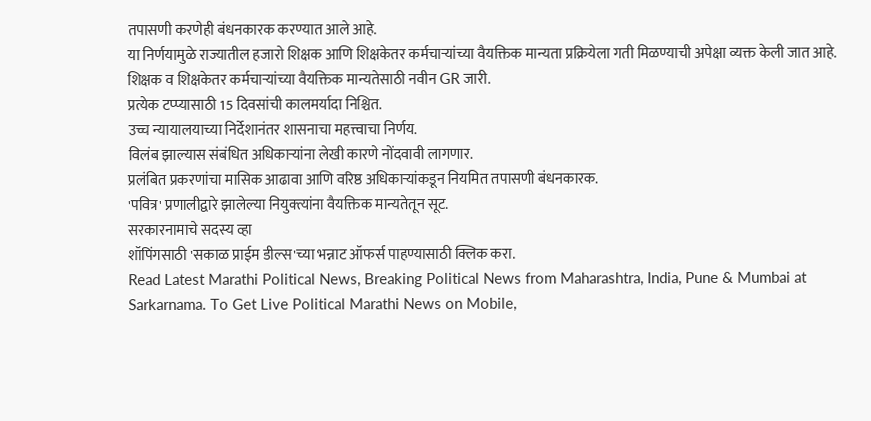तपासणी करणेही बंधनकारक करण्यात आले आहे.
या निर्णयामुळे राज्यातील हजारो शिक्षक आणि शिक्षकेतर कर्मचाऱ्यांच्या वैयक्तिक मान्यता प्रक्रियेला गती मिळण्याची अपेक्षा व्यक्त केली जात आहे.
शिक्षक व शिक्षकेतर कर्मचाऱ्यांच्या वैयक्तिक मान्यतेसाठी नवीन GR जारी.
प्रत्येक टप्प्यासाठी 15 दिवसांची कालमर्यादा निश्चित.
उच्च न्यायालयाच्या निर्देशानंतर शासनाचा महत्त्वाचा निर्णय.
विलंब झाल्यास संबंधित अधिकाऱ्यांना लेखी कारणे नोंदवावी लागणार.
प्रलंबित प्रकरणांचा मासिक आढावा आणि वरिष्ठ अधिकाऱ्यांकडून नियमित तपासणी बंधनकारक.
'पवित्र' प्रणालीद्वारे झालेल्या नियुक्त्यांना वैयक्तिक मान्यतेतून सूट.
सरकारनामाचे सदस्य व्हा
शॉपिंगसाठी 'सकाळ प्राईम डील्स'च्या भन्नाट ऑफर्स पाहण्यासाठी क्लिक करा.
Read Latest Marathi Political News, Breaking Political News from Maharashtra, India, Pune & Mumbai at Sarkarnama. To Get Live Political Marathi News on Mobile,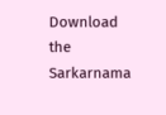Download the Sarkarnama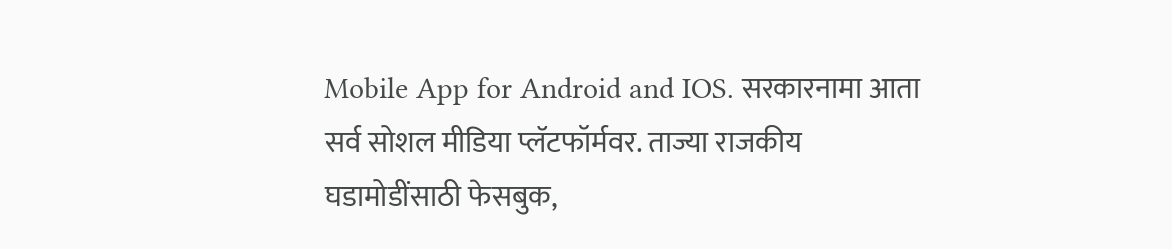Mobile App for Android and IOS. सरकारनामा आता सर्व सोशल मीडिया प्लॅटफॉर्मवर. ताज्या राजकीय घडामोडींसाठी फेसबुक,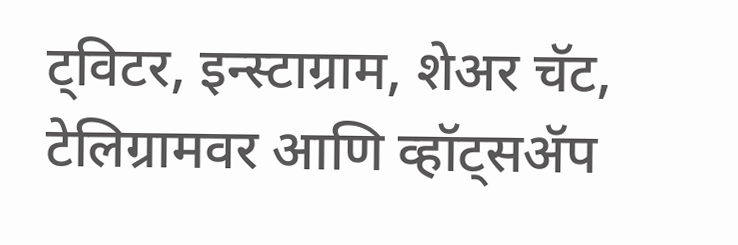ट्विटर, इन्स्टाग्राम, शेअर चॅट, टेलिग्रामवर आणि व्हॉट्सॲप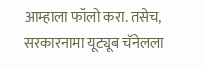आम्हाला फॉलो करा. तसेच, सरकारनामा यूट्यूब चॅनेलला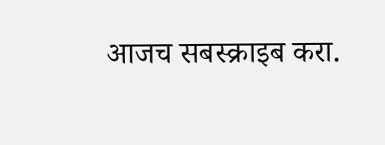आजच सबस्क्राइब करा.